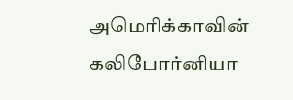அமெரிக்காவின் கலிபோர்னியா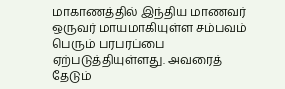மாகாணத்தில் இந்திய மாணவர் ஒருவர் மாயமாகியுள்ள சம்பவம் பெரும் பரபரப்பை ஏற்படுத்தியுள்ளது. அவரைத் தேடும்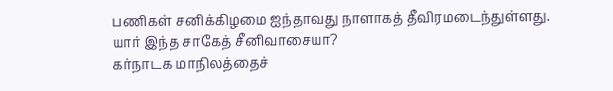பணிகள் சனிக்கிழமை ஐந்தாவது நாளாகத் தீவிரமடைந்துள்ளது.
யார் இந்த சாகேத் சீனிவாசையா?
கர்நாடக மாநிலத்தைச்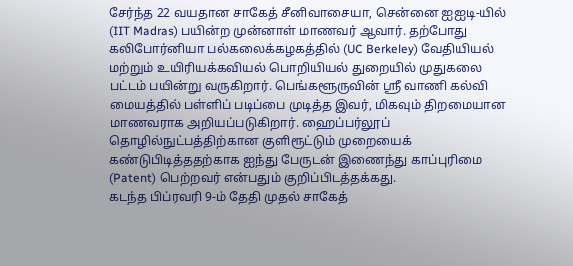சேர்ந்த 22 வயதான சாகேத் சீனிவாசையா, சென்னை ஐஐடி-யில் (IIT Madras) பயின்ற முன்னாள் மாணவர் ஆவார். தற்போது கலிபோர்னியா பல்கலைக்கழகத்தில் (UC Berkeley) வேதியியல் மற்றும் உயிரியக்கவியல் பொறியியல் துறையில் முதுகலை பட்டம் பயின்று வருகிறார். பெங்களூருவின் ஸ்ரீ வாணி கல்வி மையத்தில் பள்ளிப் படிப்பை முடித்த இவர், மிகவும் திறமையான மாணவராக அறியப்படுகிறார். ஹைப்பர்லூப் தொழில்நுட்பத்திற்கான குளிரூட்டும் முறையைக் கண்டுபிடித்ததற்காக ஐந்து பேருடன் இணைந்து காப்புரிமை (Patent) பெற்றவர் என்பதும் குறிப்பிடத்தக்கது.
கடந்த பிப்ரவரி 9-ம் தேதி முதல் சாகேத்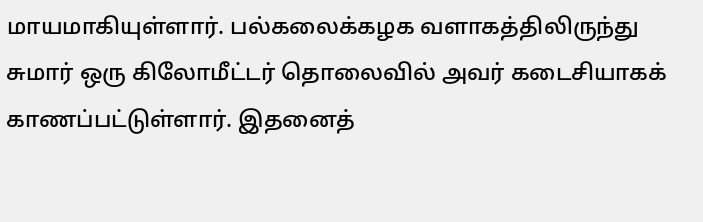மாயமாகியுள்ளார். பல்கலைக்கழக வளாகத்திலிருந்து சுமார் ஒரு கிலோமீட்டர் தொலைவில் அவர் கடைசியாகக் காணப்பட்டுள்ளார். இதனைத்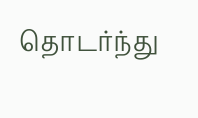தொடர்ந்து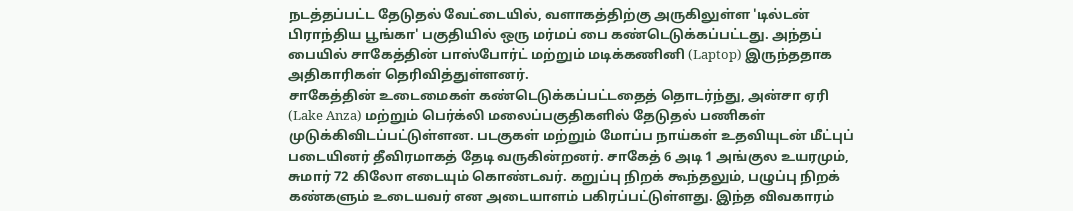நடத்தப்பட்ட தேடுதல் வேட்டையில், வளாகத்திற்கு அருகிலுள்ள 'டில்டன் பிராந்திய பூங்கா' பகுதியில் ஒரு மர்மப் பை கண்டெடுக்கப்பட்டது. அந்தப் பையில் சாகேத்தின் பாஸ்போர்ட் மற்றும் மடிக்கணினி (Laptop) இருந்ததாக அதிகாரிகள் தெரிவித்துள்ளனர்.
சாகேத்தின் உடைமைகள் கண்டெடுக்கப்பட்டதைத் தொடர்ந்து, அன்சா ஏரி (Lake Anza) மற்றும் பெர்க்லி மலைப்பகுதிகளில் தேடுதல் பணிகள் முடுக்கிவிடப்பட்டுள்ளன. படகுகள் மற்றும் மோப்ப நாய்கள் உதவியுடன் மீட்புப் படையினர் தீவிரமாகத் தேடி வருகின்றனர். சாகேத் 6 அடி 1 அங்குல உயரமும், சுமார் 72 கிலோ எடையும் கொண்டவர். கறுப்பு நிறக் கூந்தலும், பழுப்பு நிறக் கண்களும் உடையவர் என அடையாளம் பகிரப்பட்டுள்ளது. இந்த விவகாரம்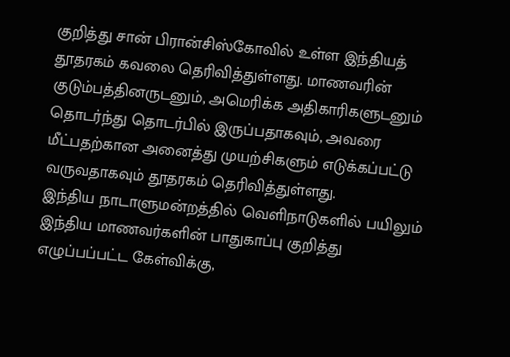குறித்து சான் பிரான்சிஸ்கோவில் உள்ள இந்தியத் தூதரகம் கவலை தெரிவித்துள்ளது. மாணவரின் குடும்பத்தினருடனும், அமெரிக்க அதிகாரிகளுடனும் தொடர்ந்து தொடர்பில் இருப்பதாகவும், அவரை மீட்பதற்கான அனைத்து முயற்சிகளும் எடுக்கப்பட்டு வருவதாகவும் தூதரகம் தெரிவித்துள்ளது.
இந்திய நாடாளுமன்றத்தில் வெளிநாடுகளில் பயிலும் இந்திய மாணவர்களின் பாதுகாப்பு குறித்து எழுப்பப்பட்ட கேள்விக்கு,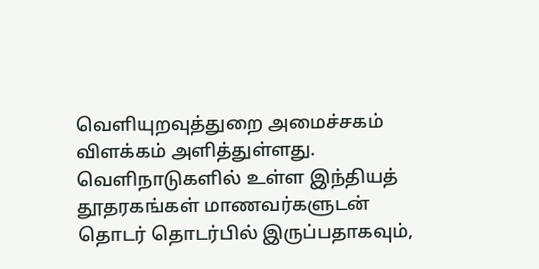வெளியுறவுத்துறை அமைச்சகம் விளக்கம் அளித்துள்ளது. வெளிநாடுகளில் உள்ள இந்தியத் தூதரகங்கள் மாணவர்களுடன் தொடர் தொடர்பில் இருப்பதாகவும்,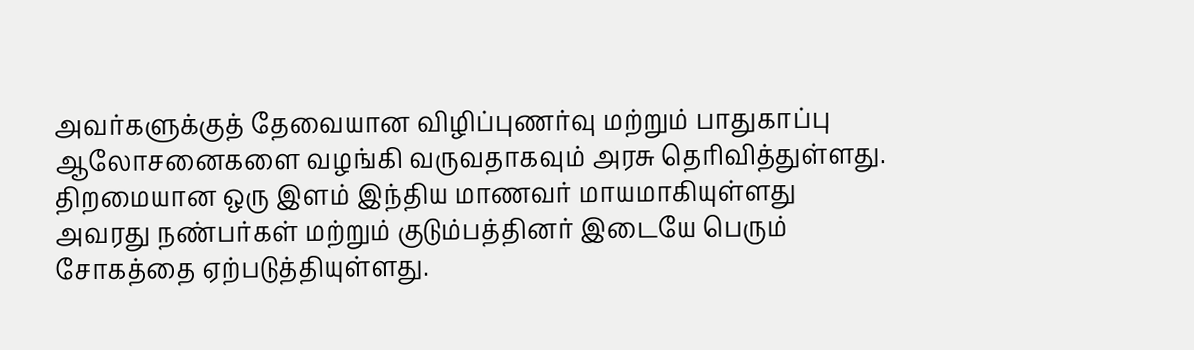அவர்களுக்குத் தேவையான விழிப்புணர்வு மற்றும் பாதுகாப்பு ஆலோசனைகளை வழங்கி வருவதாகவும் அரசு தெரிவித்துள்ளது. திறமையான ஒரு இளம் இந்திய மாணவர் மாயமாகியுள்ளது அவரது நண்பர்கள் மற்றும் குடும்பத்தினர் இடையே பெரும் சோகத்தை ஏற்படுத்தியுள்ளது.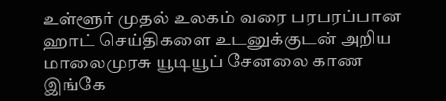உள்ளூர் முதல் உலகம் வரை பரபரப்பான ஹாட் செய்திகளை உடனுக்குடன் அறிய மாலைமுரசு யூடியூப் சேனலை காண இங்கே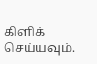கிளிக் செய்யவும்.